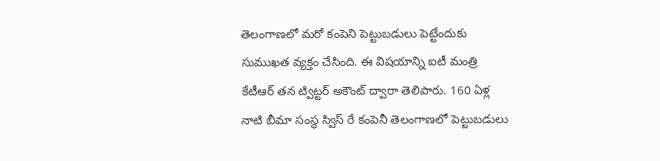తెలంగాణలో మరో కంపెని పెట్టుబడులు పెట్టేందుకు సుముఖత వ్యక్తం చేసింది. ఈ విషయాన్ని ఐటీ మంత్రి కేటీఆర్ తన ట్విట్టర్ అకౌంట్ ద్వారా తెలిపారు. 160 ఏళ్ల నాటి బీమా సంస్థ స్విస్ రే కంపెనీ తెలంగాణలో పెట్టుబడులు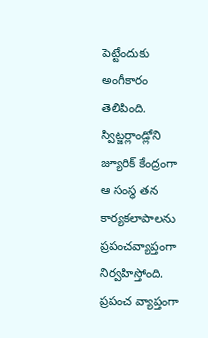పెట్టేందుకు అంగీకారం తెలిపింది. స్విట్జర్లాండ్లోని జ్యూరిక్ కేంద్రంగా ఆ సంస్థ తన కార్యకలాపాలను ప్రపంచవ్యాప్తంగా నిర్వహిస్తోంది. ప్రపంచ వ్యాప్తంగా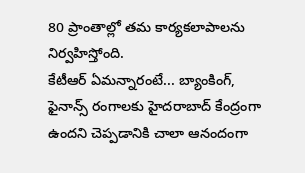80 ప్రాంతాల్లో తమ కార్యకలాపాలను నిర్వహిస్తోంది.
కేటీఆర్ ఏమన్నారంటే... బ్యాంకింగ్, ఫైనాన్స్ రంగాలకు హైదరాబాద్ కేంద్రంగా ఉందని చెప్పడానికి చాలా ఆనందంగా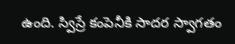ఉంది. స్విస్రే కంపెనీకి సాదర స్వాగతం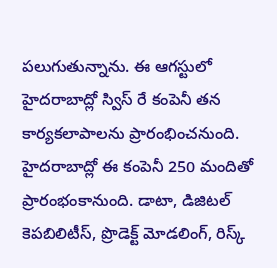పలుగుతున్నాను. ఈ ఆగస్టులో హైదరాబాద్లో స్విస్ రే కంపెనీ తన కార్యకలాపాలను ప్రారంభించనుంది. హైదరాబాద్లో ఈ కంపెనీ 250 మందితో ప్రారంభంకానుంది. డాటా, డిజిటల్ కెపబిలిటీస్, ప్రొడెక్ట్ మోడలింగ్, రిస్క్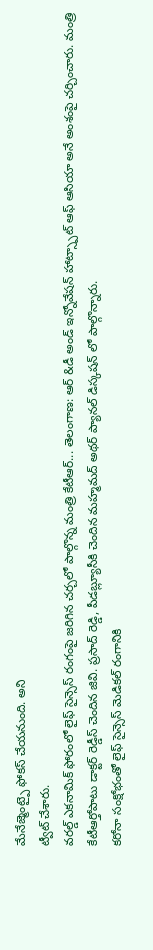మేనేజ్మెంట్పై ఫోకస్ చేయనుంది. అని
ట్వీట్ చేశారు.
వరల్డ్ ఎకనామిక్ ఫోరంలో లైఫ్ సైన్సెస్ రంగంపై జరిగిన చర్చలో పాల్గొన్న మంత్రి కేటీఆర్... తెలంగాణ: ఆర్ &డీ అండ్ ఇన్నోవేషన్ హాట్స్పాట్ ఆఫ్ ఆసియా అనే అంశంపై చర్చించారు. మంత్రి కేటీఆర్తోపాటు డాక్టర్ రెడ్డీస్ చెందిన జివి. ప్రసాద్ రెడ్డి, పీడబ్ల్యూసీకి చెందిన మహ్మమద్ అథర్ ప్యానల్ డిస్కషన్ లో పాల్గొన్నారు.
కరోనా సంక్షోభంతో లైఫ్ సైన్సెస్ మెడికల్ రంగానికి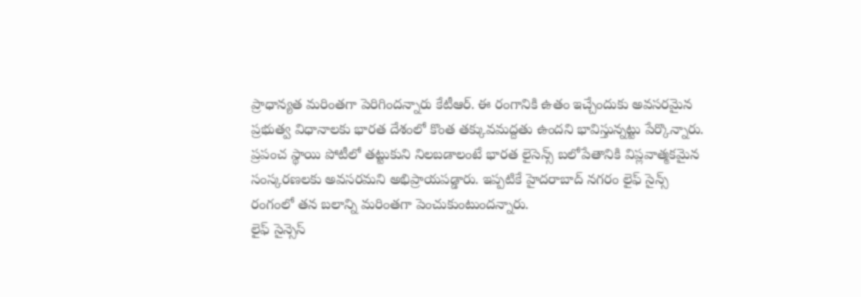ప్రాధాన్యత మరింతగా పెరిగిందన్నారు కేటీఆర్. ఈ రంగానికి ఉతం ఇచ్చేందుకు అవసరమైన ప్రభుత్వ విధానాలకు భారత దేశంలో కొంత తక్కువమద్దతు ఉందని భావిస్తున్నట్టు పేర్కొన్నారు. ప్రపంచ స్థాయి పోటీలో తట్టుకుని నిలబడాలంటే భారత లైసెన్స్ బలోపేతానికి విప్లవాత్మకమైన సంస్కరణలకు అవసరమని అభిప్రాయపడ్డారు. ఇప్పటికే హైదరాబాద్ నగరం లైఫ్ సైన్స్ రంగంలో తన బలాన్ని మరింతగా పెంచుకుంటుందన్నారు.
లైఫ్ సైన్సెస్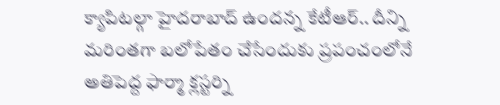క్యాపిటల్గా హైదరాబాద్ ఉందన్న కేటీఆర్.. దీన్ని మరింతగా బలోపేతం చేసేందుకు ప్రపంచంలోనే అతిపెద్ద ఫార్మా క్లస్టర్ని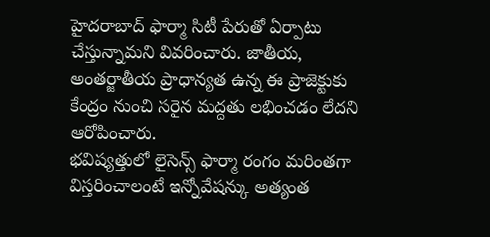హైదరాబాద్ ఫార్మా సిటీ పేరుతో ఏర్పాటు చేస్తున్నామని వివరించారు. జాతీయ, అంతర్జాతీయ ప్రాధాన్యత ఉన్న ఈ ప్రాజెక్టుకు కేంద్రం నుంచి సరైన మద్దతు లభించడం లేదని ఆరోపించారు.
భవిష్యత్తులో లైసెన్స్ ఫార్మా రంగం మరింతగా విస్తరించాలంటే ఇన్నోవేషన్కు అత్యంత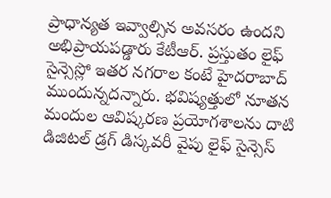ప్రాధాన్యత ఇవ్వాల్సిన అవసరం ఉందని అభిప్రాయపడ్డారు కేటీఆర్. ప్రస్తుతం లైఫ్ సైన్సెస్లో ఇతర నగరాల కంటే హైదరాబాద్ ముందున్నదన్నారు. భవిష్యత్తులో నూతన మందుల ఆవిష్కరణ ప్రయోగశాలను దాటి డిజిటల్ డ్రగ్ డిస్కవరీ వైపు లైఫ్ సైన్సెస్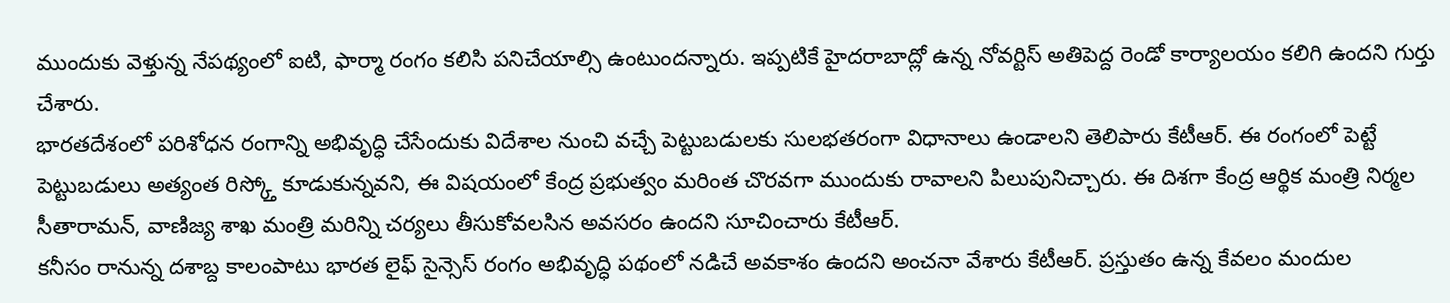ముందుకు వెళ్తున్న నేపథ్యంలో ఐటి, ఫార్మా రంగం కలిసి పనిచేయాల్సి ఉంటుందన్నారు. ఇప్పటికే హైదరాబాద్లో ఉన్న నోవర్టిస్ అతిపెద్ద రెండో కార్యాలయం కలిగి ఉందని గుర్తు చేశారు.
భారతదేశంలో పరిశోధన రంగాన్ని అభివృద్ధి చేసేందుకు విదేశాల నుంచి వచ్చే పెట్టుబడులకు సులభతరంగా విధానాలు ఉండాలని తెలిపారు కేటీఆర్. ఈ రంగంలో పెట్టే పెట్టుబడులు అత్యంత రిస్క్తో కూడుకున్నవని, ఈ విషయంలో కేంద్ర ప్రభుత్వం మరింత చొరవగా ముందుకు రావాలని పిలుపునిచ్చారు. ఈ దిశగా కేంద్ర ఆర్థిక మంత్రి నిర్మల సీతారామన్, వాణిజ్య శాఖ మంత్రి మరిన్ని చర్యలు తీసుకోవలసిన అవసరం ఉందని సూచించారు కేటీఆర్.
కనీసం రానున్న దశాబ్ద కాలంపాటు భారత లైఫ్ సైన్సెస్ రంగం అభివృద్ధి పథంలో నడిచే అవకాశం ఉందని అంచనా వేశారు కేటీఆర్. ప్రస్తుతం ఉన్న కేవలం మందుల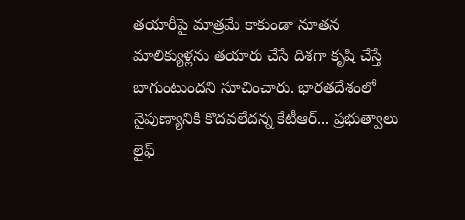తయారీపై మాత్రమే కాకుండా నూతన మాలిక్యుళ్లను తయారు చేసే దిశగా కృషి చేస్తే బాగుంటుందని సూచించారు. భారతదేశంలో నైపుణ్యానికి కొదవలేదన్న కేటీఆర్... ప్రభుత్వాలు లైఫ్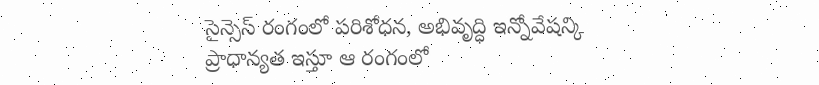సైన్సెస్ రంగంలో పరిశోధన, అభివృద్ధి ఇన్నోవేషన్కి ప్రాధాన్యత ఇస్తూ ఆ రంగంలో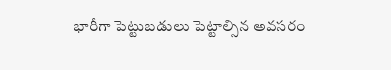భారీగా పెట్టుబడులు పెట్టాల్సిన అవసరం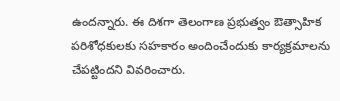ఉందన్నారు. ఈ దిశగా తెలంగాణ ప్రభుత్వం ఔత్సాహిక పరిశోధకులకు సహకారం అందించేందుకు కార్యక్రమాలను చేపట్టిందని వివరించారు.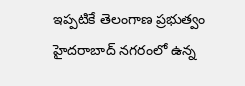ఇప్పటికే తెలంగాణ ప్రభుత్వం హైదరాబాద్ నగరంలో ఉన్న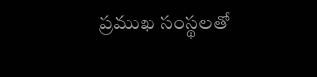ప్రముఖ సంస్థలతో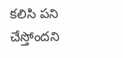కలిసి పని చేస్తోందని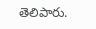తెలిపారు.